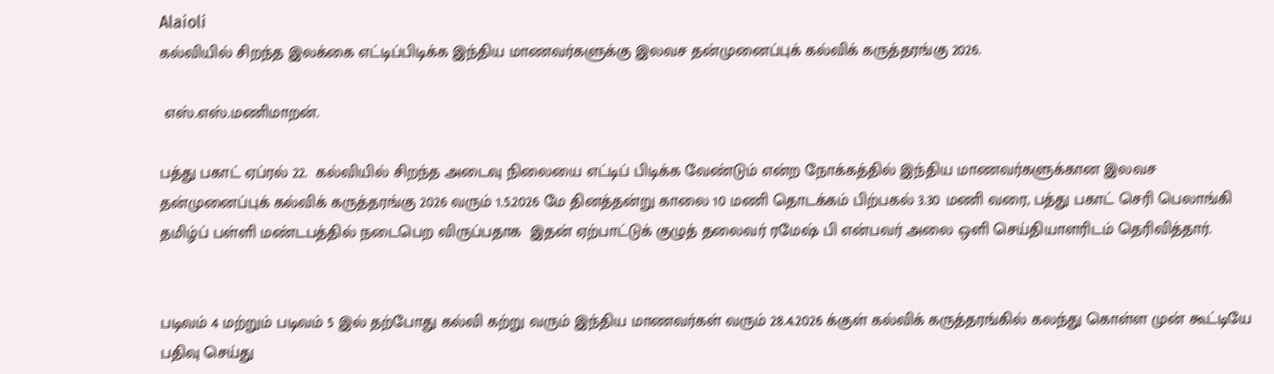Alaioli
கல்வியில் சிறந்த இலக்கை எட்டிப்பிடிக்க இந்திய மாணவர்களுக்கு இலவச தன்முனைப்புக் கல்விக் கருத்தரங்கு 2026.

 எஸ்.எஸ்.மணிமாறன்.

பத்து பகாட் ஏப்ரல் 22.  கல்வியில் சிறந்த அடைவு நிலையை எட்டிப் பிடிக்க வேண்டும் என்ற நோக்கத்தில் இந்திய மாணவர்களுக்கான இலவச தன்முனைப்புக் கல்விக் கருத்தரங்கு 2026 வரும் 1.5.2026 மே தினத்தன்று காலை 10 மணி தொடக்கம் பிற்பகல் 3.30 மணி வரை, பத்து பகாட் செரி பெலாங்கி தமிழ்ப் பள்ளி மண்டபத்தில் நடைபெற விருப்பதாக  இதன் ஏற்பாட்டுக் குழுத் தலைவர் ரமேஷ் பி என்பவர் அலை ஒளி செய்தியாளரிடம் தெரிவித்தார்.


படிவம் 4 மற்றும் படிவம் 5 இல் தற்போது கல்வி கற்று வரும் இந்திய மாணவர்கள் வரும் 28.4.2026 க்குள் கல்விக் கருத்தரங்கில் கலந்து கொள்ள முன் கூட்டியே பதிவு செய்து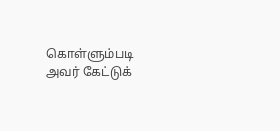கொள்ளும்படி அவர் கேட்டுக்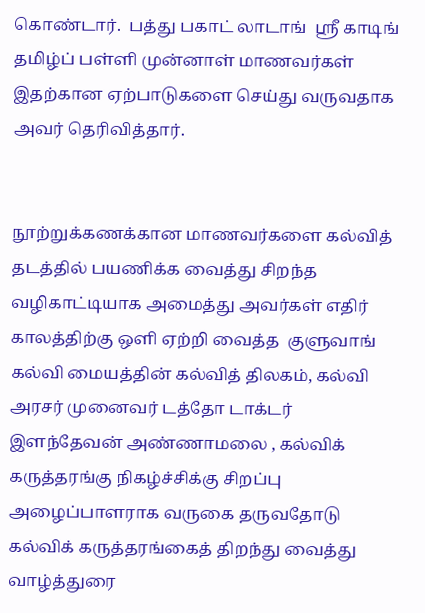கொண்டார்.  பத்து பகாட் லாடாங்  ஸ்ரீ காடிங் தமிழ்ப் பள்ளி முன்னாள் மாணவர்கள் இதற்கான ஏற்பாடுகளை செய்து வருவதாக அவர் தெரிவித்தார்.


நூற்றுக்கணக்கான மாணவர்களை கல்வித் தடத்தில் பயணிக்க வைத்து சிறந்த வழிகாட்டியாக அமைத்து அவர்கள் எதிர் காலத்திற்கு ஒளி ஏற்றி வைத்த  குளுவாங் கல்வி மையத்தின் கல்வித் திலகம், கல்வி அரசர் முனைவர் டத்தோ டாக்டர் இளந்தேவன் அண்ணாமலை , கல்விக் கருத்தரங்கு நிகழ்ச்சிக்கு சிறப்பு அழைப்பாளராக வருகை தருவதோடு கல்விக் கருத்தரங்கைத் திறந்து வைத்து வாழ்த்துரை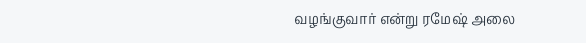வழங்குவார் என்று ரமேஷ் அலை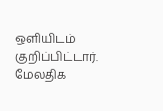ஒளியிடம் குறிப்பிட்டார்.  மேலதிக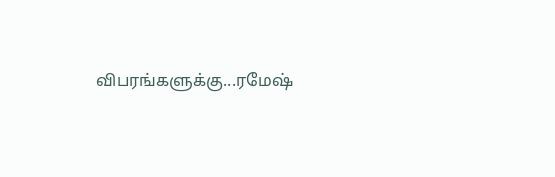விபரங்களுக்கு...ரமேஷ்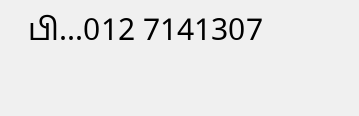பி...012 7141307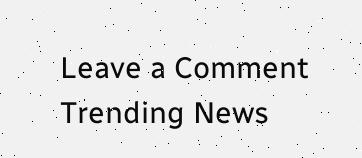Leave a Comment
Trending News